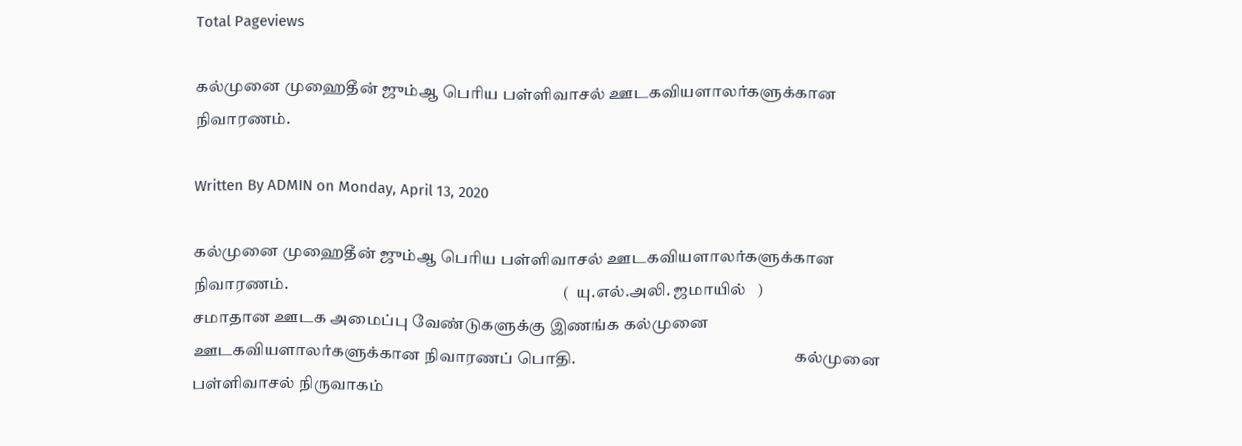Total Pageviews

கல்முனை முஹைதீன் ஜும்ஆ பெரிய பள்ளிவாசல் ஊடகவியளாலர்களுக்கான நிவாரணம்.

Written By ADMIN on Monday, April 13, 2020

கல்முனை முஹைதீன் ஜும்ஆ பெரிய பள்ளிவாசல் ஊடகவியளாலர்களுக்கான நிவாரணம்.                                                                                   (  யு.எல்.அலி. ஜமாயில்   )                                           சமாதான ஊடக அமைப்பு வேண்டுகளுக்கு இணங்க கல்முனை ஊடகவியளாலர்களுக்கான நிவாரணப் பொதி.                                                                  கல்முனை பள்ளிவாசல் நிருவாகம்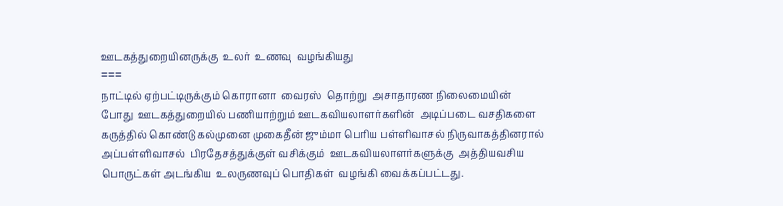ஊடகத்துறையினருக்கு  உலர்  உணவு  வழங்கியது
===
நாட்டில் ஏற்பட்டிருக்கும் கொரானா  வைரஸ்  தொற்று  அசாதாரண நிலைமையின் போது  ஊடகத்துறையில் பணியாற்றும் ஊடகவியலாளர்களின்  அடிப்படை வசதிகளை  கருத்தில் கொண்டு கல்முனை முகைதீன் ஜும்மா பெரிய பள்ளிவாசல் நிருவாகத்தினரால்  அப்பள்ளிவாசல்  பிரதேசத்துக்குள் வசிக்கும்  ஊடகவியலாளர்களுக்கு  அத்தியவசிய பொருட்கள் அடங்கிய  உலருணவுப் பொதிகள்  வழங்கி வைக்கப்பட்டது.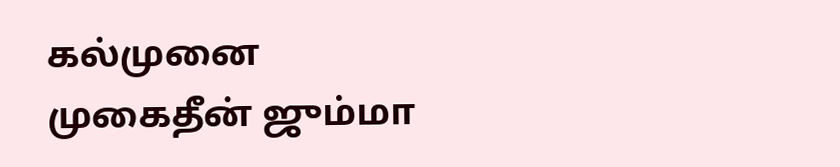கல்முனை முகைதீன் ஜும்மா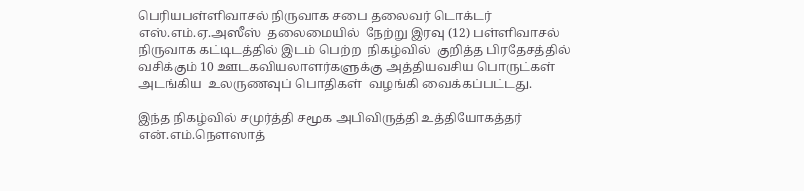பெரியபள்ளிவாசல் நிருவாக சபை தலைவர் டொக்டர் எஸ்.எம்.ஏ.அஸீஸ்  தலைமையில்  நேற்று இரவு (12) பள்ளிவாசல் நிருவாக கட்டிடத்தில் இடம் பெற்ற  நிகழ்வில்  குறித்த பிரதேசத்தில் வசிக்கும் 10 ஊடகவியலாளர்களுக்கு அத்தியவசிய பொருட்கள் அடங்கிய  உலருணவுப் பொதிகள்  வழங்கி வைக்கப்பட்டது.

இந்த நிகழ்வில் சமுர்த்தி சமூக அபிவிருத்தி உத்தியோகத்தர்  என்.எம்.நௌஸாத்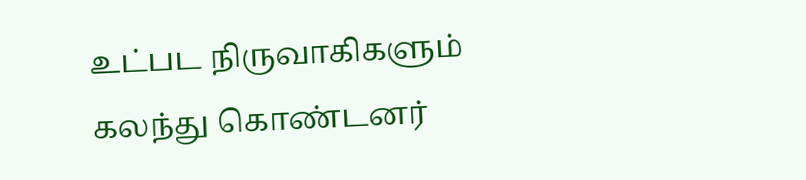உட்பட நிருவாகிகளும் கலந்து கொண்டனர்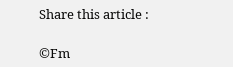Share this article :

©Fm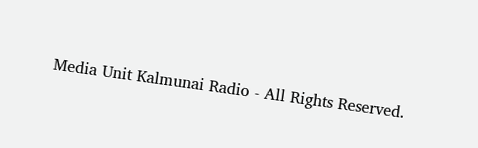Media Unit Kalmunai Radio - All Rights Reserved.